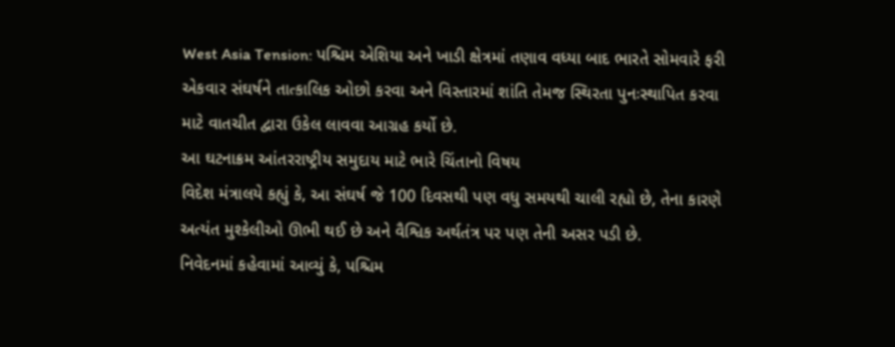West Asia Tension: પશ્ચિમ એશિયા અને ખાડી ક્ષેત્રમાં તણાવ વધ્યા બાદ ભારતે સોમવારે ફરી એકવાર સંઘર્ષને તાત્કાલિક ઓછો કરવા અને વિસ્તારમાં શાંતિ તેમજ સ્થિરતા પુનઃસ્થાપિત કરવા માટે વાતચીત દ્વારા ઉકેલ લાવવા આગ્રહ કર્યો છે.
આ ઘટનાક્રમ આંતરરાષ્ટ્રીય સમુદાય માટે ભારે ચિંતાનો વિષય
વિદેશ મંત્રાલયે કહ્યું કે, આ સંઘર્ષ જે 100 દિવસથી પણ વધુ સમયથી ચાલી રહ્યો છે, તેના કારણે અત્યંત મુશ્કેલીઓ ઊભી થઈ છે અને વૈશ્વિક અર્થતંત્ર પર પણ તેની અસર પડી છે.
નિવેદનમાં કહેવામાં આવ્યું કે, પશ્ચિમ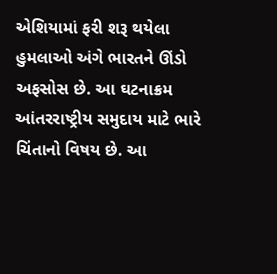એશિયામાં ફરી શરૂ થયેલા હુમલાઓ અંગે ભારતને ઊંડો અફસોસ છે. આ ઘટનાક્રમ આંતરરાષ્ટ્રીય સમુદાય માટે ભારે ચિંતાનો વિષય છે. આ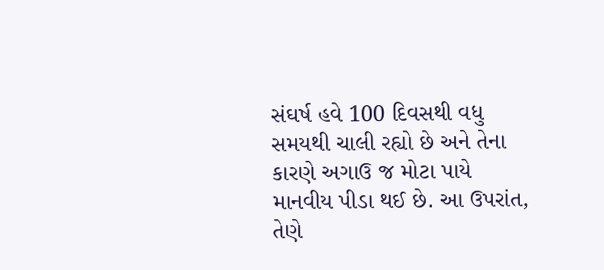સંઘર્ષ હવે 100 દિવસથી વધુ સમયથી ચાલી રહ્યો છે અને તેના કારણે અગાઉ જ મોટા પાયે માનવીય પીડા થઈ છે. આ ઉપરાંત, તેણે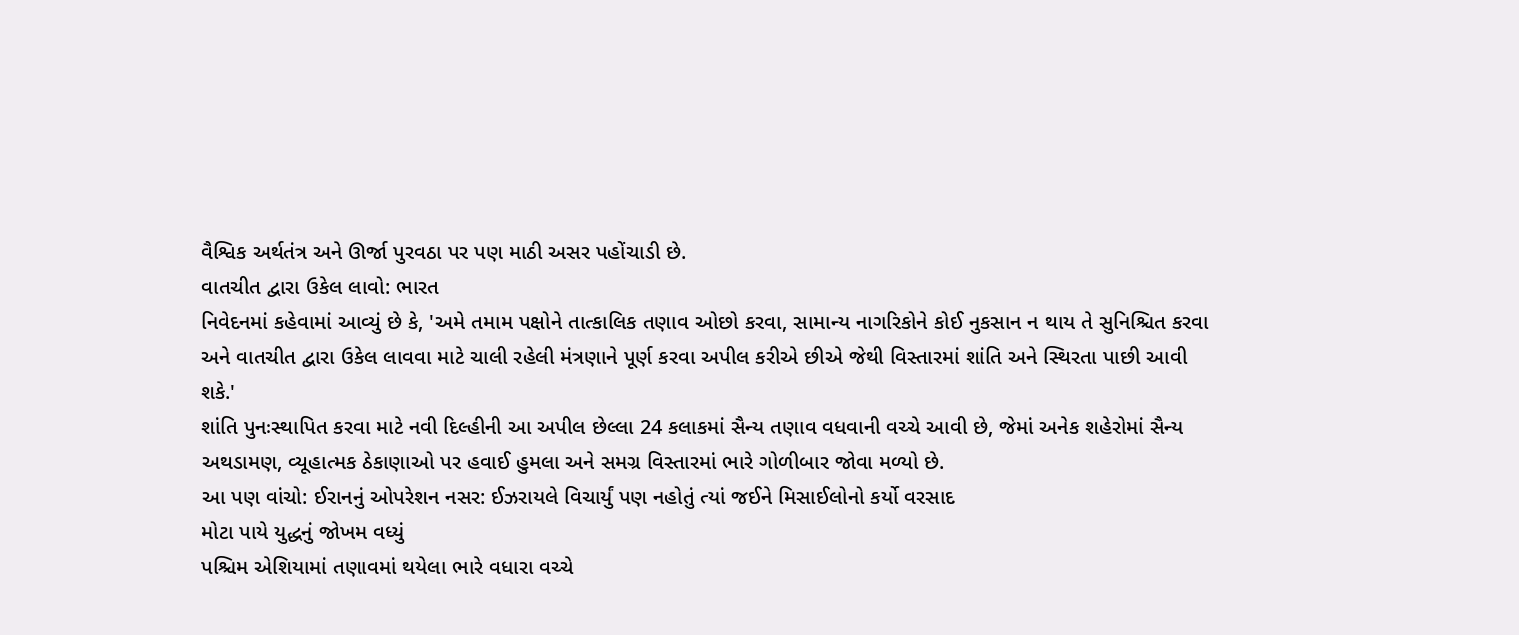વૈશ્વિક અર્થતંત્ર અને ઊર્જા પુરવઠા પર પણ માઠી અસર પહોંચાડી છે.
વાતચીત દ્વારા ઉકેલ લાવો: ભારત
નિવેદનમાં કહેવામાં આવ્યું છે કે, 'અમે તમામ પક્ષોને તાત્કાલિક તણાવ ઓછો કરવા, સામાન્ય નાગરિકોને કોઈ નુકસાન ન થાય તે સુનિશ્ચિત કરવા અને વાતચીત દ્વારા ઉકેલ લાવવા માટે ચાલી રહેલી મંત્રણાને પૂર્ણ કરવા અપીલ કરીએ છીએ જેથી વિસ્તારમાં શાંતિ અને સ્થિરતા પાછી આવી શકે.'
શાંતિ પુનઃસ્થાપિત કરવા માટે નવી દિલ્હીની આ અપીલ છેલ્લા 24 કલાકમાં સૈન્ય તણાવ વધવાની વચ્ચે આવી છે, જેમાં અનેક શહેરોમાં સૈન્ય અથડામણ, વ્યૂહાત્મક ઠેકાણાઓ પર હવાઈ હુમલા અને સમગ્ર વિસ્તારમાં ભારે ગોળીબાર જોવા મળ્યો છે.
આ પણ વાંચો: ઈરાનનું ઓપરેશન નસર: ઈઝરાયલે વિચાર્યું પણ નહોતું ત્યાં જઈને મિસાઈલોનો કર્યો વરસાદ
મોટા પાયે યુદ્ધનું જોખમ વધ્યું
પશ્ચિમ એશિયામાં તણાવમાં થયેલા ભારે વધારા વચ્ચે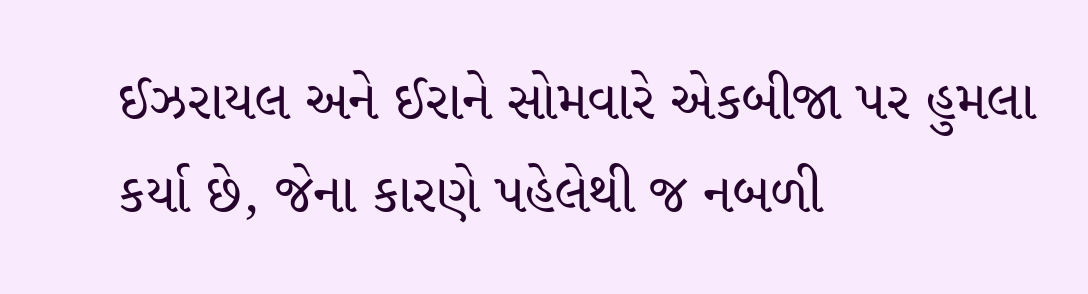ઈઝરાયલ અને ઈરાને સોમવારે એકબીજા પર હુમલા કર્યા છે, જેના કારણે પહેલેથી જ નબળી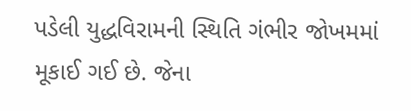પડેલી યુદ્ધવિરામની સ્થિતિ ગંભીર જોખમમાં મૂકાઈ ગઈ છે. જેના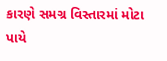કારણે સમગ્ર વિસ્તારમાં મોટા પાયે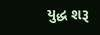યુદ્ધ શરૂ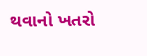થવાનો ખતરો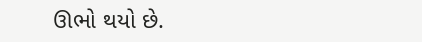ઊભો થયો છે.